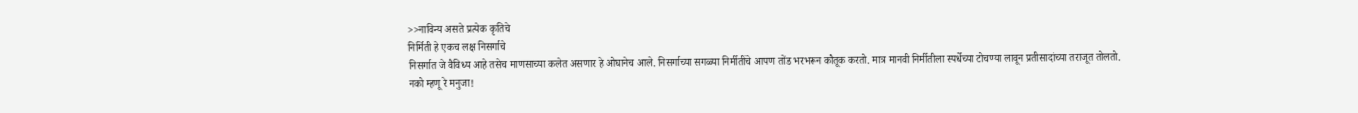>>नाविन्य असते प्रत्येक कृतिचे
निर्मिती हे एकच लक्ष निसर्गाचे
निसर्गात जे वैविध्य आहे तसेच माणसाच्या कलेत असणार हे ओघानेच आले. निसर्गाच्या सगळ्या निर्मीतींचे आपण तोंड भरभरून कौतूक करतो. मात्र मानवी निर्मीतीला स्पर्धेच्या टोचण्या लावून प्रतीसादांच्या तराजूत तोलतो.
नको म्हणू रे मनुजा!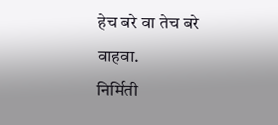हेच बरे वा तेच बरे
वाहवा.
निर्मिती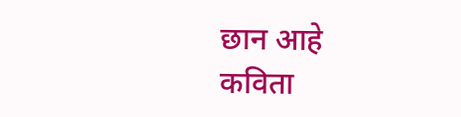छान आहे
कविता